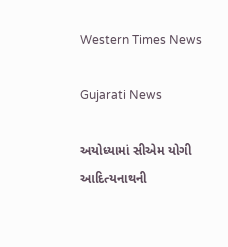Western Times News

Gujarati News

અયોધ્યામાં સીએમ યોગી આદિત્યનાથની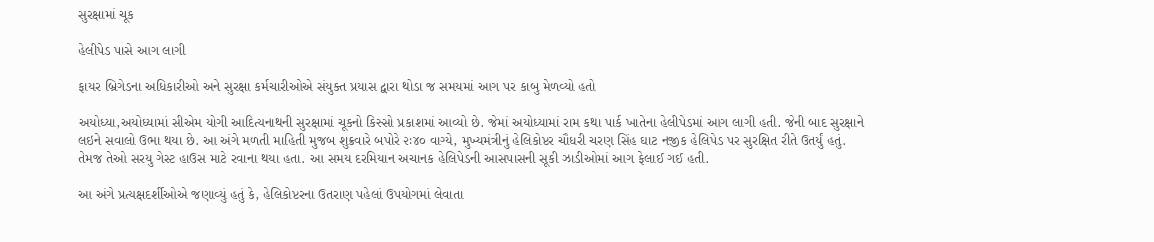સુરક્ષામાં ચૂક

હેલીપેડ પાસે આગ લાગી

ફાયર બ્રિગેડના અધિકારીઓ અને સુરક્ષા કર્મચારીઓએ સંયુક્ત પ્રયાસ દ્વારા થોડા જ સમયમાં આગ પર કાબુ મેળવ્યો હતો

અયોધ્યા,અયોધ્યામાં સીએમ યોગી આદિત્યનાથની સુરક્ષામાં ચૂકનો કિસ્સો પ્રકાશમાં આવ્યો છે. જેમાં અયોધ્યામાં રામ કથા પાર્ક ખાતેના હેલીપેડમાં આગ લાગી હતી. જેની બાદ સુરક્ષાને લઇને સવાલો ઉભા થયા છે. આ અંગે મળતી માહિતી મુજબ શુક્રવારે બપોરે ૨ઃ૪૦ વાગ્યે, મુખ્યમંત્રીનું હેલિકોપ્ટર ચૌધરી ચરણ સિંહ ઘાટ નજીક હેલિપેડ પર સુરક્ષિત રીતે ઉતર્યું હતું. તેમજ તેઓ સરયુ ગેસ્ટ હાઉસ માટે રવાના થયા હતા. આ સમય દરમિયાન અચાનક હેલિપેડની આસપાસની સૂકી ઝાડીઓમાં આગ ફેલાઈ ગઈ હતી.

આ અંગે પ્રત્યક્ષદર્શીઓએ જણાવ્યું હતું કે, હેલિકોપ્ટરના ઉતરાણ પહેલાં ઉપયોગમાં લેવાતા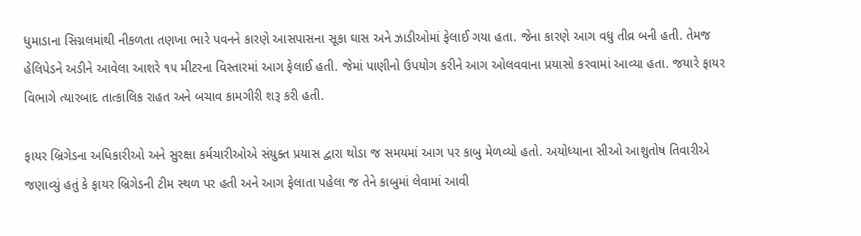ધુમાડાના સિગ્નલમાંથી નીકળતા તણખા ભારે પવનને કારણે આસપાસના સૂકા ઘાસ અને ઝાડીઓમાં ફેલાઈ ગયા હતા. જેના કારણે આગ વધુ તીવ્ર બની હતી. તેમજ હેલિપેડને અડીને આવેલા આશરે ૧૫ મીટરના વિસ્તારમાં આગ ફેલાઈ હતી. જેમાં પાણીનો ઉપયોગ કરીને આગ ઓલવવાના પ્રયાસો કરવામાં આવ્યા હતા. જયારે ફાયર વિભાગે ત્યારબાદ તાત્કાલિક રાહત અને બચાવ કામગીરી શરૂ કરી હતી.

ફાયર બ્રિગેડના અધિકારીઓ અને સુરક્ષા કર્મચારીઓએ સંયુક્ત પ્રયાસ દ્વારા થોડા જ સમયમાં આગ પર કાબુ મેળવ્યો હતો. અયોધ્યાના સીઓ આશુતોષ તિવારીએ જણાવ્યું હતું કે ફાયર બ્રિગેડની ટીમ સ્થળ પર હતી અને આગ ફેલાતા પહેલા જ તેને કાબુમાં લેવામાં આવી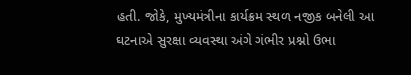હતી. જોકે, મુખ્યમંત્રીના કાર્યક્રમ સ્થળ નજીક બનેલી આ ઘટનાએ સુરક્ષા વ્યવસ્થા અંગે ગંભીર પ્રશ્નો ઉભા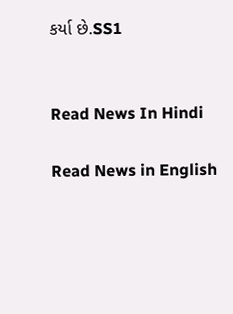કર્યા છે.SS1


Read News In Hindi

Read News in English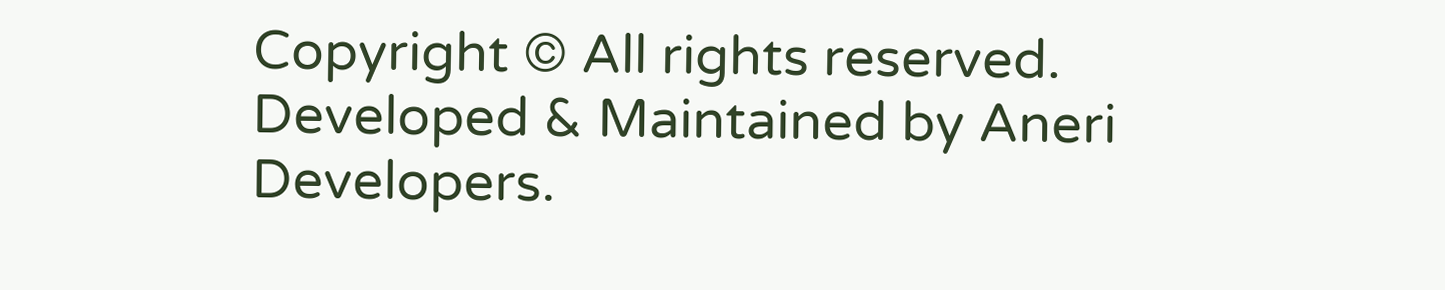Copyright © All rights reserved. Developed & Maintained by Aneri Developers.